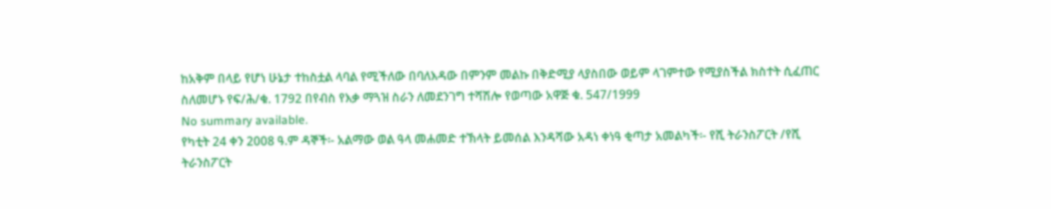ከአቅም በላይ የሆነ ሁኔታ ተከስቷል ላባል የሚችለው በባለእዳው በምንም መልኩ በቅድሚያ ላያስበው ወይም ላገምተው የሚያስችል ክስተት ሲፈጠር ስለመሆኑ የፍ/ሕ/ቁ. 1792 በየብስ የእቃ ማጓዝ ስራን ለመደንገግ ተሻሽሎ የወጣው አዋጅ ቁ. 547/1999
No summary available.
የካቲት 24 ቀን 2008 ዓ.ም ዳኞች፡- አልማው ወል ዓላ መሐመድ ተኽላት ይመሰል እንዳሻው አዳነ ቀነዓ ቂጣታ አመልካች፡- የሺ ትራንስፖርት /የሺ ትራንስፖርት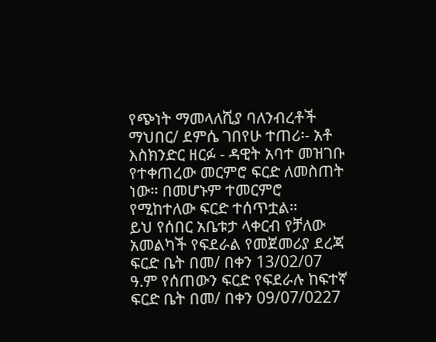የጭነት ማመላለሺያ ባለንብረቶች ማህበር/ ደምሴ ገበየሁ ተጠሪ፡- አቶ እስክንድር ዘርፉ - ዳዊት አባተ መዝገቡ የተቀጠረው መርምሮ ፍርድ ለመስጠት ነው። በመሆኑም ተመርምሮ የሚከተለው ፍርድ ተሰጥቷል።
ይህ የሰበር አቤቱታ ላቀርብ የቻለው አመልካች የፍደራል የመጀመሪያ ደረጃ ፍርድ ቤት በመ/ በቀን 13/02/07 ዓ.ም የሰጠውን ፍርድ የፍደራሉ ከፍተኛ ፍርድ ቤት በመ/ በቀን 09/07/0227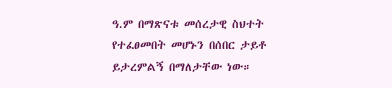ዓ.ም በማጽናቱ መሰረታዊ ስህተት የተፈፀመበት መሆኑን በሰበር ታይቶ ይታረምልኝ በማለታቸው ነው።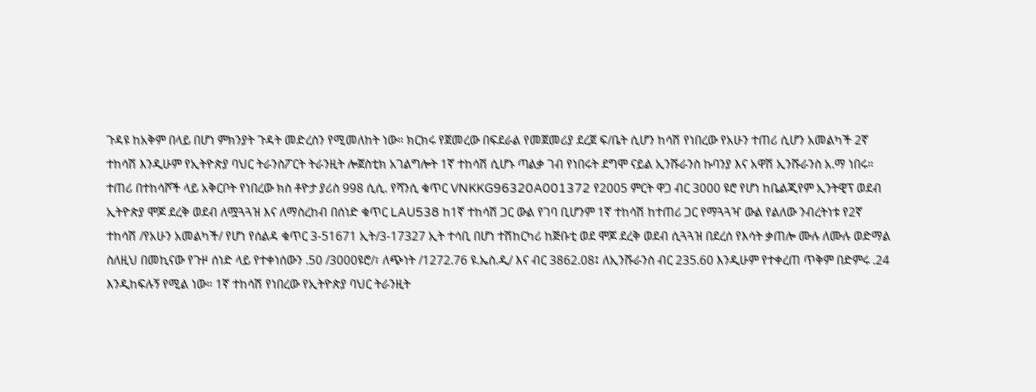ጉዳዩ ከአቅም በላይ በሆነ ምክንያት ጉዳት መድረስን የሚመለከት ነው። ክርክሩ የጀመረው በፍደራል የመጀመሪያ ደረጀ ፍ/ቤት ሲሆን ከሳሽ የነበረው የአሁን ተጠሪ ሲሆን አመልካች 2ኛ ተከሳሽ እንዲሁም የኢትዮጵያ ባህር ትራንስፖርት ትራንዚት ሎጀስቲክ አገልግሎት 1ኛ ተከሳሽ ሲሆኑ ጣልቃ ገብ የነበሩት ደግሞ ናይል ኢንሹራንስ ኩባንያ እና አዋሽ ኢንሹራንስ አ.ማ ነበሩ።
ተጠሪ በተከሳሾች ላይ አቅርቦት የነበረው ክስ ቶዮታ ያሪስ 998 ሲሲ. የሻንሲ ቁጥር VNKKG96320A001372 የ2005 ምርት ዋጋ ብር 3000 ዩሮ የሆነ ከቤልጂየም ኢንትዊፕ ወደብ ኢትዮጵያ ሞጆ ደረቅ ወደብ ለሟጓጓዝ እና ለማስረከብ በሰነድ ቁጥር LAU538 ከ1ኛ ተከሳሽ ጋር ውል የገባ ቢሆንም 1ኛ ተከሳሽ ከተጠሪ ጋር የማጓጓዣ ውል የልለው ንብረትነቱ የ2ኛ ተከሳሽ /የአሁን አመልካች/ የሆነ የሰልዳ ቁጥር 3-51671 ኢት/3-17327 ኢት ተሳቢ በሆነ ተሽከርካሪ ከጅቡቲ ወደ ሞጆ ደረቅ ወደብ ሲጓጓዝ በደረሰ የእሳት ቃጠሎ ሙሉ ለሙሉ ወድማል ስለዚህ በመኪናው የጉዞ ሰነድ ላይ የተቀነሰውን .50 /3000ዩሮ/፣ ለጭነት /1272.76 ዩ.ኤስ.ዲ/ እና ብር 3862.08፤ ለኢንሹራንስ ብር 235.60 እንዲሁም የተቀረጠ ጥቅም በድምሩ .24 እንዲከፍሉኝ የሚል ነው። 1ኛ ተከሳሽ የነበረው የኢትዮጵያ ባህር ትራንዚት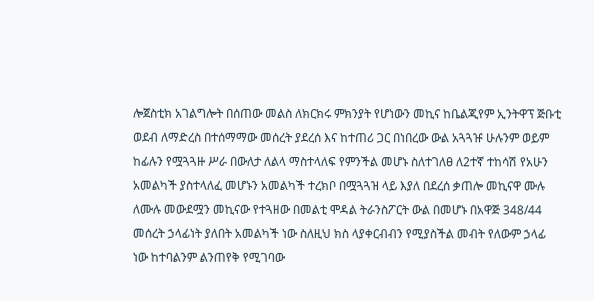ሎጀስቲክ አገልግሎት በሰጠው መልስ ለክርክሩ ምክንያት የሆነውን መኪና ከቤልጂየም ኢንትዋፕ ጅቡቲ ወደብ ለማድረስ በተሰማማው መሰረት ያደረሰ እና ከተጠሪ ጋር በነበረው ውል አጓጓዡ ሁሉንም ወይም ከፊሉን የሟጓጓዙ ሥራ በውለታ ለልላ ማስተላለፍ የምንችል መሆኑ ስለተገለፀ ለ2ተኛ ተከሳሽ የአሁን አመልካች ያስተላለፈ መሆኑን አመልካች ተረክቦ በሟጓጓዝ ላይ እያለ በደረሰ ቃጠሎ መኪናዋ ሙሉ ለሙሉ መውደሟን መኪናው የተጓዘው በመልቲ ሞዳል ትራንስፖርት ውል በመሆኑ በአዋጅ 348/44 መሰረት ኃላፊነት ያለበት አመልካች ነው ስለዚህ ክስ ላያቀርብብን የሚያስችል መብት የለውም ኃላፊ ነው ከተባልንም ልንጠየቅ የሚገባው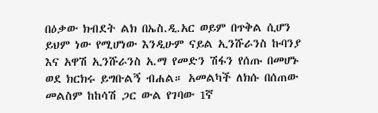በዕቃው ክብደት ልክ በኤስ.ዲ.አር ወይም በጥቅል ሲሆን ይህም ነው የሚሆነው እንዲሁም ናይል ኢንሹራንስ ኩባንያ እና አዋሽ ኢንሹራንስ አ.ማ የመድን ሽፋን የሰጡ በመሆኑ ወደ ክርክሩ ይግቡልኝ ብሐል። አመልካች ለክሱ በሰጠው መልስም ከከሳሽ ጋር ውል የገባው 1ኛ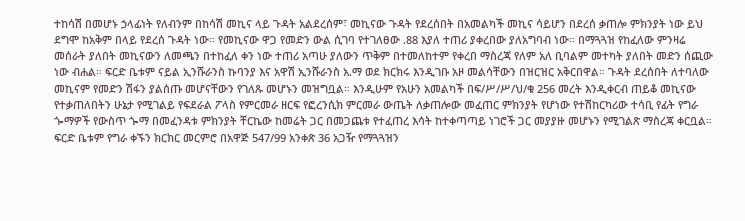ተከሳሽ በመሆኑ ኃላፊነት የለብንም በከሳሽ መኪና ላይ ጉዳት አልደረሰም፣ መኪናው ጉዳት የደረሰበት በአመልካች መኪና ሳይሆን በደረሰ ቃጠሎ ምክንያት ነው ይህ ደግሞ ከአቅም በላይ የደረሰ ጉዳት ነው። የመኪናው ዋጋ የመድን ውል ሲገባ የተገለፀው .88 እያለ ተጠሪ ያቀረበው ያለአግባብ ነው። በማጓጓዝ የከፈለው ምንዛሬ መሰራት ያለበት መኪናውን ለመጫን በተከፈለ ቀን ነው ተጠሪ አጣሁ ያለውን ጥቅም በተመለከተም የቀረበ ማስረጃ የለም አለ ቢባልም መተካት ያለበት መድን ሰጪው ነው ብሐል። ፍርድ ቤቱም ናይል ኢንሹራንስ ኩባንያ እና አዋሽ ኢንሹራንስ አ.ማ ወደ ክርክሩ እንዲገቡ አዞ መልሳቸውን በዝርዝር አቅርበዋል። ጉዳት ደረሰበት ለተባለው መኪናም የመድን ሽፋን ያልሰጡ መሆናቸውን የገለጹ መሆኑን መዝግቧል። እንዲሁም የአሁን አመልካች በፍ/ሥ/ሥ/ህ/ቁ 256 መረት እንዲቀርብ ጠይቆ መኪናው የተቃጠለበትን ሁኔታ የሚገልይ የፍደራል ፖላስ የምርመራ ዘርፍ የፎረንሲክ ምርመራ ውጤት ለቃጠሎው መፈጠር ምክንያት የሆነው የተሽከርካሪው ተሳቢ የፊት የግራ ጐማዎች የውስጥ ጐማ በመፈንዳቱ ምክንያት ቸርኬው ከመሬት ጋር በመጋጨቱ የተፈጠረ እሳት ከተቀጣጣይ ነገሮች ጋር መያያዙ መሆኑን የሚገልጽ ማስረጃ ቀርቧል።
ፍርድ ቤቱም የግራ ቀኙን ክርክር መርምሮ በአዋጅ 547/99 አንቀጽ 36 አጋዥ የማጓጓዝን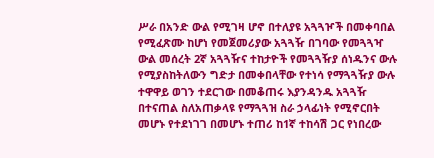ሥራ በአንድ ውል የሚገዛ ሆኖ በተለያዩ አጓጓዦች በመቀባበል የሚፈጽሙ ከሆነ የመጀመሪያው አጓጓዥ በገባው የመጓጓዣ ውል መሰረት 2ኛ አጓጓዥና ተከታዮች የመጓጓዥያ ሰነዱንና ውሉ የሚያስከትለውን ግድታ በመቀበላቸው የተነሳ የማጓጓዥያ ውሉ ተዋዋይ ወገን ተደርገው በመቆጠሩ እያንዳንዱ አጓጓዥ በተናጠል ስለአጠቃላዩ የማጓጓዝ ስራ ኃላፊነት የሚኖርበት መሆኑ የተደነገገ በመሆኑ ተጠሪ ከ1ኛ ተከሳሽ ጋር የነበረው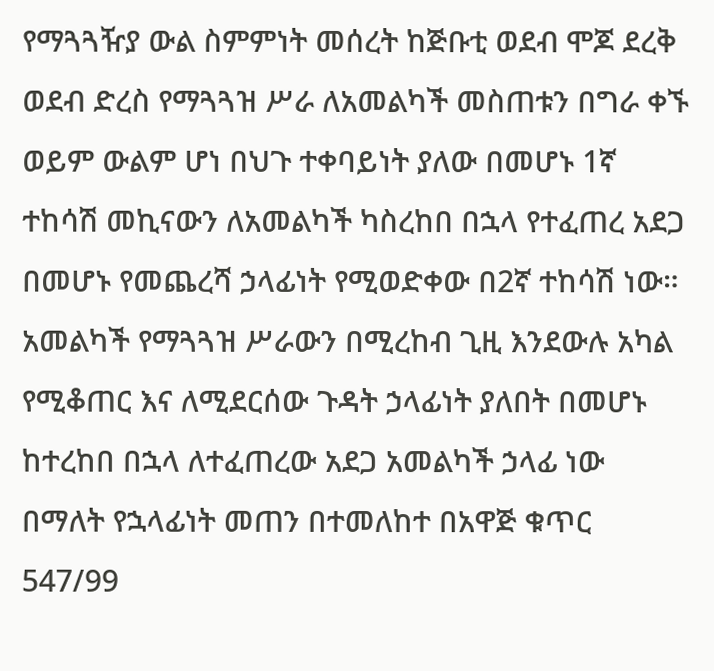የማጓጓዥያ ውል ስምምነት መሰረት ከጅቡቲ ወደብ ሞጆ ደረቅ ወደብ ድረስ የማጓጓዝ ሥራ ለአመልካች መስጠቱን በግራ ቀኙ ወይም ውልም ሆነ በህጉ ተቀባይነት ያለው በመሆኑ 1ኛ ተከሳሽ መኪናውን ለአመልካች ካስረከበ በኋላ የተፈጠረ አደጋ በመሆኑ የመጨረሻ ኃላፊነት የሚወድቀው በ2ኛ ተከሳሽ ነው። አመልካች የማጓጓዝ ሥራውን በሚረከብ ጊዚ እንደውሉ አካል የሚቆጠር እና ለሚደርሰው ጉዳት ኃላፊነት ያለበት በመሆኑ ከተረከበ በኋላ ለተፈጠረው አደጋ አመልካች ኃላፊ ነው በማለት የኋላፊነት መጠን በተመለከተ በአዋጅ ቁጥር 547/99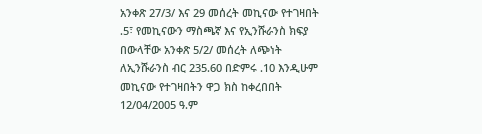አንቀጽ 27/3/ እና 29 መሰረት መኪናው የተገዛበት .5፣ የመኪናውን ማስጫኛ እና የኢንሹራንስ ክፍያ በውላቸው አንቀጽ 5/2/ መሰረት ለጭነት ለኢንሹራንስ ብር 235.60 በድምሩ .10 እንዲሁም መኪናው የተገዛበትን ዋጋ ክስ ከቀረበበት 12/04/2005 ዓ.ም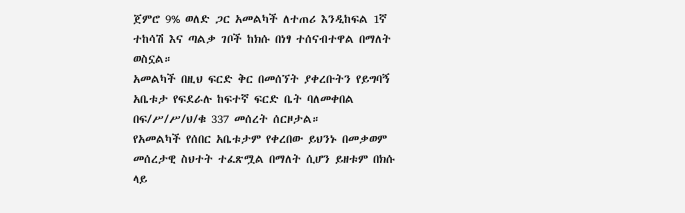ጀምሮ 9% ወለድ ጋር አመልካች ለተጠሪ እንዲከፍል 1ኛ ተከሳሽ እና ጣልቃ ገቦች ከክሱ በነፃ ተሰናብተዋል በማለት ወስኗል።
አመልካች በዚህ ፍርድ ቅር በመሰኘት ያቀረቡትን የይግባኝ አቤቱታ የፍደራሉ ከፍተኛ ፍርድ ቤት ባለመቀበል በፍ/ሥ/ሥ/ህ/ቁ 337 መሰረት ሰርዞታል።
የአመልካች የሰበር አቤቱታም የቀረበው ይህንኑ በመቃወም መሰረታዊ ስህተት ተፈጽሟል በማለት ሲሆን ይዘቱም በክሱ ላይ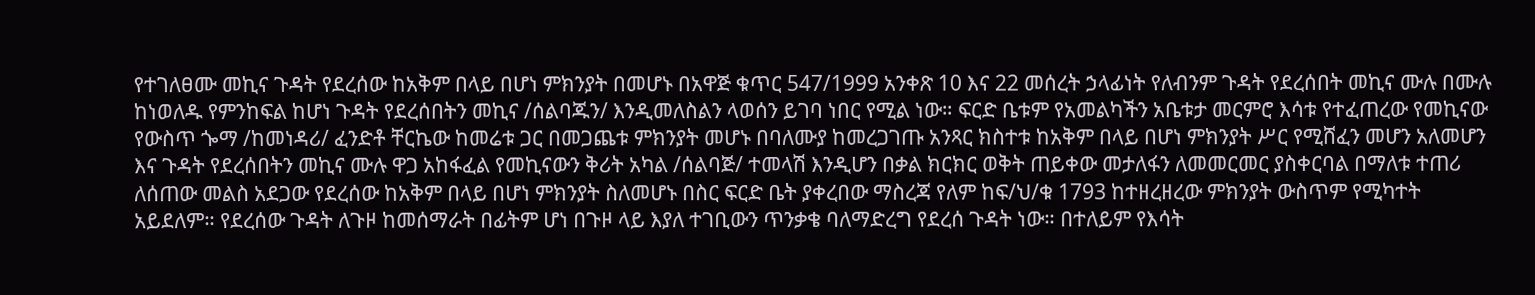የተገለፀሙ መኪና ጉዳት የደረሰው ከአቅም በላይ በሆነ ምክንያት በመሆኑ በአዋጅ ቁጥር 547/1999 አንቀጽ 10 እና 22 መሰረት ኃላፊነት የለብንም ጉዳት የደረሰበት መኪና ሙሉ በሙሉ ከነወለዱ የምንከፍል ከሆነ ጉዳት የደረሰበትን መኪና /ሰልባጁን/ እንዲመለስልን ላወሰን ይገባ ነበር የሚል ነው። ፍርድ ቤቱም የአመልካችን አቤቱታ መርምሮ እሳቱ የተፈጠረው የመኪናው የውስጥ ጐማ /ከመነዳሪ/ ፈንድቶ ቸርኬው ከመሬቱ ጋር በመጋጨቱ ምክንያት መሆኑ በባለሙያ ከመረጋገጡ አንጻር ክስተቱ ከአቅም በላይ በሆነ ምክንያት ሥር የሚሸፈን መሆን አለመሆን እና ጉዳት የደረሰበትን መኪና ሙሉ ዋጋ አከፋፈል የመኪናውን ቅሪት አካል /ሰልባጅ/ ተመላሽ እንዲሆን በቃል ክርክር ወቅት ጠይቀው መታለፋን ለመመርመር ያስቀርባል በማለቱ ተጠሪ ለሰጠው መልስ አደጋው የደረሰው ከአቅም በላይ በሆነ ምክንያት ስለመሆኑ በስር ፍርድ ቤት ያቀረበው ማስረጃ የለም ከፍ/ህ/ቁ 1793 ከተዘረዘረው ምክንያት ውስጥም የሚካተት አይደለም። የደረሰው ጉዳት ለጉዞ ከመሰማራት በፊትም ሆነ በጉዞ ላይ እያለ ተገቢውን ጥንቃቄ ባለማድረግ የደረሰ ጉዳት ነው። በተለይም የእሳት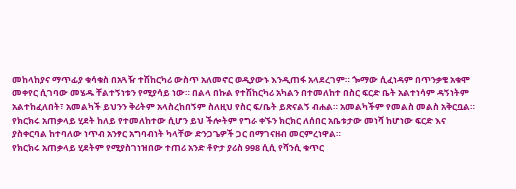መከላከያና ማጥፊያ ቁሳቁስ በአጓዥ ተሽከርካሪ ውስጥ አለመኖር ወዲያውኑ እንዲጠፋ አላደረገም። ጐማው ሲፈነዳም በጥንቃቄ አቁሞ መቀየር ሲገባው መሄዱ ቸልተኝነቱን የሚያሳይ ነው። በልላ በኩል የተሽከርካሪ አካልን በተመለከተ በስር ፍርድ ቤት አልተነሳም ዳኝነትም አልተከፈለበት፣ አመልካች ይህንን ቅሪትም አላስረከበኝም ስለዚህ የስር ፍ/ቤት ይጽናልኝ ብሐል። አመልካችም የመልስ መልስ አቅርቧል።
የክርክሩ አጠቃላይ ሂደት ከለይ የተመለከተው ሲሆን ይህ ችሎትም የግራ ቀኙን ክርክር ለሰበር አቤቱታው መነሻ ከሆነው ፍርድ እና ያስቀርባል ከተባለው ነጥብ አንፃር አግባብነት ካላቸው ድንጋጌዎች ጋር በማገናዘብ መርምረነዋል።
የክርክሩ አጠቃላይ ሂደትም የሚያስገነዝበው ተጠሪ አንድ ቶዮታ ያሪስ 998 ሲሲ የሻንሲ ቁጥር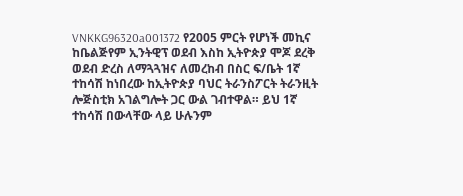VNKKG96320a001372 የ2005 ምርት የሆነች መኪና ከቤልጅየም ኢንትዊፕ ወደብ እስከ ኢትዮጵያ ሞጆ ደረቅ ወደብ ድረስ ለማጓጓዝና ለመረከብ በስር ፍ/ቤት 1ኛ ተከሳሽ ከነበረው ከኢትዮጵያ ባህር ትራንስፖርት ትራንዚት ሎጅስቲክ አገልግሎት ጋር ውል ገብተዋል። ይህ 1ኛ ተከሳሽ በውላቸው ላይ ሁሉንም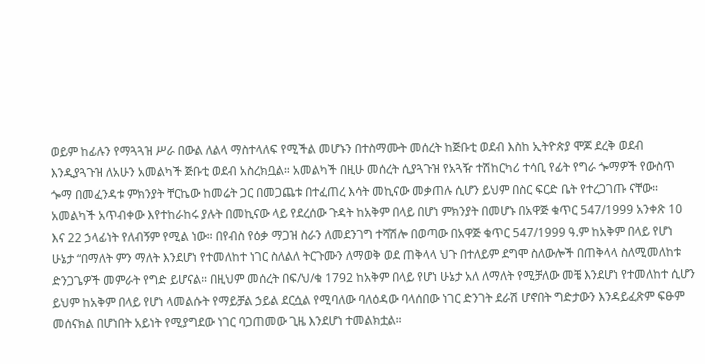ወይም ከፊሉን የማጓጓዝ ሥራ በውል ለልላ ማስተላለፍ የሚችል መሆኑን በተስማሙት መሰረት ከጅቡቲ ወደብ እስከ ኢትዮጵያ ሞጆ ደረቅ ወደብ እንዲያጓጉዝ ለአሁን አመልካች ጅቡቲ ወደብ አስረክቧል። አመልካች በዚሁ መሰረት ሲያጓጉዝ የአጓዥ ተሽከርካሪ ተሳቢ የፊት የግራ ጐማዎች የውስጥ ጐማ በመፈንዳቱ ምክንያት ቸርኬው ከመሬት ጋር በመጋጨቱ በተፈጠረ እሳት መኪናው መቃጠሉ ሲሆን ይህም በስር ፍርድ ቤት የተረጋገጡ ናቸው። አመልካች አጥብቀው እየተከራከሩ ያሉት በመኪናው ላይ የደረሰው ጉዳት ከአቅም በላይ በሆነ ምክንያት በመሆኑ በአዋጅ ቁጥር 547/1999 አንቀጽ 10 እና 22 ኃላፊነት የለብኝም የሚል ነው። በየብስ የዕቃ ማጋዝ ስራን ለመደንገግ ተሻሽሎ በወጣው በአዋጅ ቁጥር 547/1999 ዓ.ም ከአቅም በላይ የሆነ ሁኔታ “በማለት ምን ማለት እንደሆነ የተመለከተ ነገር ስለልለ ትርጉሙን ለማወቅ ወደ ጠቅላላ ህጉ በተለይም ደግሞ ስለውሎች በጠቅላላ ስለሚመለከቱ ድንጋጌዎች መምራት የግድ ይሆናል። በዚህም መሰረት በፍ/ህ/ቁ 1792 ከአቅም በላይ የሆነ ሁኔታ አለ ለማለት የሚቻለው መቼ እንደሆነ የተመለከተ ሲሆን ይህም ከአቅም በላይ የሆነ ላመልሱት የማይቻል ኃይል ደርሷል የሚባለው ባለዕዳው ባላሰበው ነገር ድንገት ደራሽ ሆኖበት ግድታውን እንዳይፈጽም ፍፁም መሰናክል በሆነበት አይነት የሚያግደው ነገር ባጋጠመው ጊዜ እንደሆነ ተመልክቷል።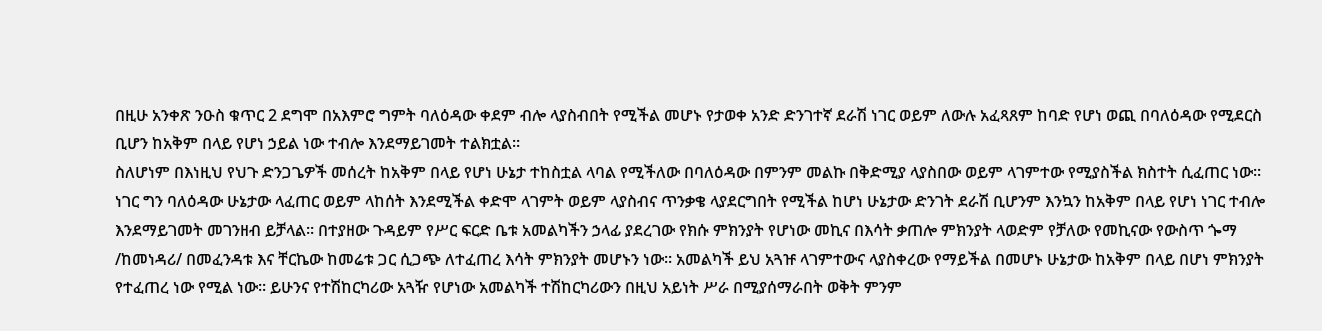በዚሁ አንቀጽ ንዑስ ቁጥር 2 ደግሞ በአእምሮ ግምት ባለዕዳው ቀደም ብሎ ላያስብበት የሚችል መሆኑ የታወቀ አንድ ድንገተኛ ደራሽ ነገር ወይም ለውሉ አፈጻጸም ከባድ የሆነ ወጪ በባለዕዳው የሚደርስ ቢሆን ከአቅም በላይ የሆነ ኃይል ነው ተብሎ እንደማይገመት ተልክቷል።
ስለሆነም በእነዚህ የህጉ ድንጋጌዎች መሰረት ከአቅም በላይ የሆነ ሁኔታ ተከስቷል ላባል የሚችለው በባለዕዳው በምንም መልኩ በቅድሚያ ላያስበው ወይም ላገምተው የሚያስችል ክስተት ሲፈጠር ነው። ነገር ግን ባለዕዳው ሁኔታው ላፈጠር ወይም ላከሰት እንደሚችል ቀድሞ ላገምት ወይም ላያስብና ጥንቃቄ ላያደርግበት የሚችል ከሆነ ሁኔታው ድንገት ደራሽ ቢሆንም እንኳን ከአቅም በላይ የሆነ ነገር ተብሎ እንደማይገመት መገንዘብ ይቻላል። በተያዘው ጉዳይም የሥር ፍርድ ቤቱ አመልካችን ኃላፊ ያደረገው የክሱ ምክንያት የሆነው መኪና በእሳት ቃጠሎ ምክንያት ላወድም የቻለው የመኪናው የውስጥ ጐማ /ከመነዳሪ/ በመፈንዳቱ እና ቸርኬው ከመሬቱ ጋር ሲጋጭ ለተፈጠረ እሳት ምክንያት መሆኑን ነው። አመልካች ይህ አጓዡ ላገምተውና ላያስቀረው የማይችል በመሆኑ ሁኔታው ከአቅም በላይ በሆነ ምክንያት የተፈጠረ ነው የሚል ነው። ይሁንና የተሽከርካሪው አጓዥ የሆነው አመልካች ተሽከርካሪውን በዚህ አይነት ሥራ በሚያሰማራበት ወቅት ምንም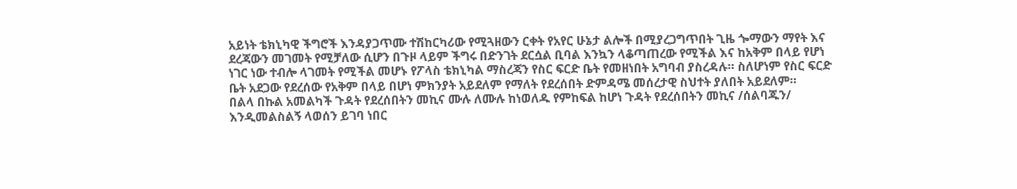አይነት ቴክኒካዊ ችግሮች እንዳያጋጥሙ ተሽከርካሪው የሚጓዘውን ርቀት የአየር ሁኔታ ልሎች በሚያረጋግጥበት ጊዜ ጐማውን ማየት እና ደረጃውን መገመት የሚቻለው ሲሆን በጉዞ ላይም ችግሩ በድንገት ደርሷል ቢባል እንኳን ላቆጣጠረው የሚችል እና ከአቅም በላይ የሆነ ነገር ነው ተብሎ ላገመት የሚችል መሆኑ የፖላስ ቴክኒካል ማስረጃን የስር ፍርድ ቤት የመዘነበት አግባብ ያስረዳሉ። ስለሆነም የስር ፍርድ ቤት አደጋው የደረሰው የአቅም በላይ በሆነ ምክንያት አይደለም የማለት የደረሰበት ድምዳሜ መሰረታዊ ስህተት ያለበት አይደለም።
በልላ በኩል አመልካች ጉዳት የደረሰበትን መኪና ሙሉ ለሙሉ ከነወለዱ የምከፍል ከሆነ ጉዳት የደረሰበትን መኪና /ሰልባጁን/ እንዲመልስልኝ ላወሰን ይገባ ነበር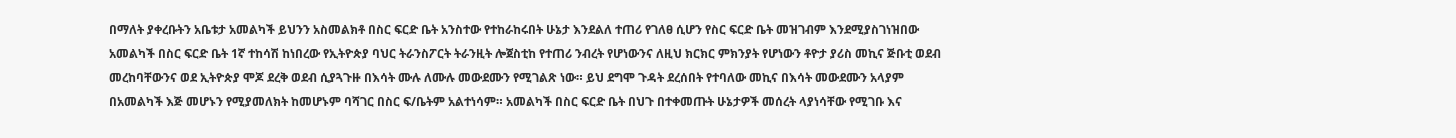በማለት ያቀረቡትን አቤቱታ አመልካች ይህንን አስመልክቶ በስር ፍርድ ቤት አንስተው የተከራከሩበት ሁኔታ እንደልለ ተጠሪ የገለፀ ሲሆን የስር ፍርድ ቤት መዝገብም እንደሚያስገነዝበው አመልካች በስር ፍርድ ቤት 1ኛ ተከሳሽ ከነበረው የኢትዮጵያ ባህር ትራንስፖርት ትራንዚት ሎጀስቲከ የተጠሪ ንብረት የሆነውንና ለዚህ ክርክር ምክንያት የሆነውን ቶዮታ ያሪስ መኪና ጅቡቲ ወደብ መረከባቸውንና ወደ ኢትዮጵያ ሞጆ ደረቅ ወደብ ሲያጓጉዙ በእሳት ሙሉ ለሙሉ መውደሙን የሚገልጽ ነው። ይህ ደግሞ ጉዳት ደረሰበት የተባለው መኪና በእሳት መውደሙን አላያም በአመልካች እጅ መሆኑን የሚያመለክት ከመሆኑም ባሻገር በስር ፍ/ቤትም አልተነሳም። አመልካች በስር ፍርድ ቤት በህጉ በተቀመጡት ሁኔታዎች መሰረት ላያነሳቸው የሚገቡ እና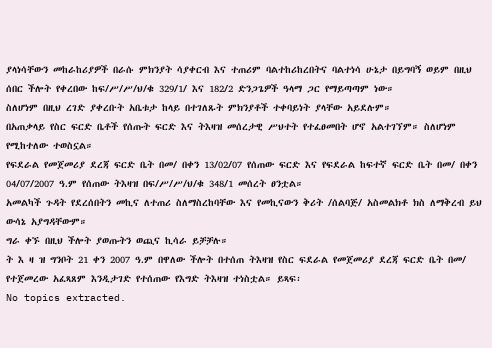ያላነሳቸውን መከራከሪያዎች በራሱ ምክንያት ሳያቀርብ እና ተጠሪም ባልተከሪከረበትና ባልተነሳ ሁኔታ በይግባኝ ወይም በዚህ ሰበር ችሎት የቀረበው ከፍ/ሥ/ሥ/ህ/ቁ 329/1/ እና 182/2 ድንጋጌዎች ዓላማ ጋር የማይጣጣም ነው።
ስለሆነም በዚህ ረገድ ያቀረቡት አቤቱታ ከላይ በተገለጹት ምክንያቶች ተቀባይነት ያላቸው አይደሉም።
በአጠቃላይ የስር ፍርድ ቤቶች የሰጡት ፍርድ እና ትእዛዝ መሰረታዊ ሥህተት የተፈፀመበት ሆኖ አልተገኘም። ስለሆነም የሚከተለው ተወስኗል።
የፍደራል የመጀመሪያ ደረጃ ፍርድ ቤት በመ/ በቀን 13/02/07 የሰጠው ፍርድ እና የፍደራል ከፍተኛ ፍርድ ቤት በመ/ በቀን 04/07/2007 ዓ.ም የሰጠው ትእዛዝ በፍ/ሥ/ሥ/ህ/ቁ 348/1 መሰረት ፀንቷል።
አመልካች ጉዳት የደረሰበትን መኪና ለተጠሪ ስለማስረከባቸው እና የመኪናውን ቅሪት /ሰልባጅ/ አስመልክቶ ክስ ለማቅረብ ይህ ውሳኔ አያግዳቸውም።
ግራ ቀኙ በዚህ ችሎት ያወጡትን ወጪና ኪሳራ ይቻቻሉ።
ት እ ዛ ዝ ግንቦት 21 ቀን 2007 ዓ.ም በዋለው ችሎት በተሰጠ ትእዛዝ የስር ፍደራል የመጀመሪያ ደረጃ ፍርድ ቤት በመ/ የተጀመረው አፈጻጸም እንዲታገድ የተሰጠው የእግድ ትእዛዝ ተነስቷል። ይጻፍ፡
No topics extracted.